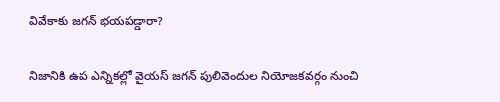వివేకాకు జగన్ భయపడ్డారా?

నిజానికి ఉప ఎన్నికల్లో వైయస్ జగన్ పులివెందుల నియోజకవర్గం నుంచి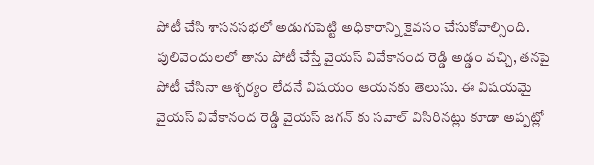పోటీ చేసి శాసనసభలో అడుగుపెట్టి అధికారాన్ని కైవసం చేసుకోవాల్సింది. పులివెందులలో తాను పోటీ చేస్తే వైయస్ వివేకానంద రెడ్డి అడ్డం వచ్చి, తనపై పోటీ చేసినా ఆశ్చర్యం లేదనే విషయం ఆయనకు తెలుసు. ఈ విషయమై వైయస్ వివేకానంద రెడ్డి వైయస్ జగన్ కు సవాల్ విసిరినట్లు కూడా అప్పట్లో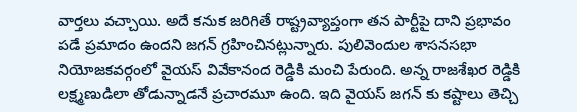వార్తలు వచ్చాయి. అదే కనుక జరిగితే రాష్ట్రవ్యాప్తంగా తన పార్టీపై దాని ప్రభావం పడే ప్రమాదం ఉందని జగన్ గ్రహించినట్లున్నారు. పులివెందుల శాసనసభా నియోజకవర్గంలో వైయస్ వివేకానంద రెడ్డికి మంచి పేరుంది. అన్న రాజశేఖర రెడ్డికి లక్ష్మణుడిలా తోడున్నాడనే ప్రచారమూ ఉంది. ఇది వైయస్ జగన్ కు కష్టాలు తెచ్చి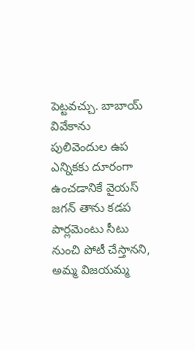పెట్టవచ్చు. బాబాయ్ వివేకాను పులివెందుల ఉప ఎన్నికకు దూరంగా ఉంచడానికే వైయస్ జగన్ తాను కడప పార్లమెంటు సీటు నుంచి పోటీ చేస్తానని, అమ్మ విజయమ్మ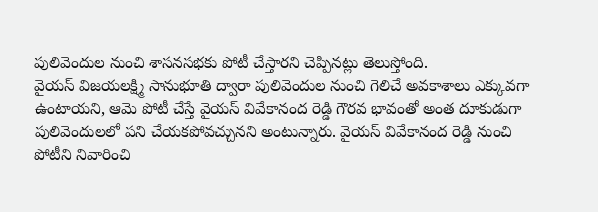పులివెందుల నుంచి శాసనసభకు పోటీ చేస్తారని చెప్పినట్లు తెలుస్తోంది.
వైయస్ విజయలక్ష్మి సానుభూతి ద్వారా పులివెందుల నుంచి గెలిచే అవకాశాలు ఎక్కువగా ఉంటాయని, ఆమె పోటీ చేస్తే వైయస్ వివేకానంద రెడ్డి గౌరవ భావంతో అంత దూకుడుగా పులివెందులలో పని చేయకపోవచ్చునని అంటున్నారు. వైయస్ వివేకానంద రెడ్డి నుంచి పోటీని నివారించి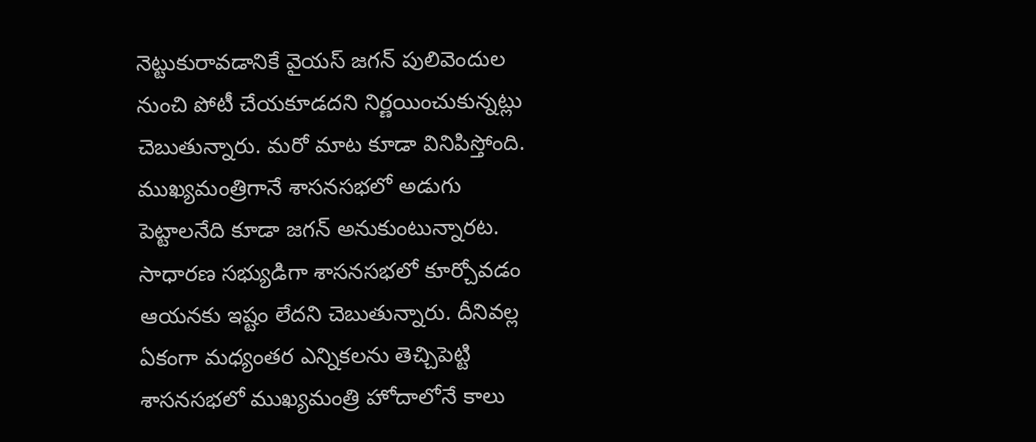నెట్టుకురావడానికే వైయస్ జగన్ పులివెందుల నుంచి పోటీ చేయకూడదని నిర్ణయించుకున్నట్లు చెబుతున్నారు. మరో మాట కూడా వినిపిస్తోంది. ముఖ్యమంత్రిగానే శాసనసభలో అడుగు పెట్టాలనేది కూడా జగన్ అనుకుంటున్నారట. సాధారణ సభ్యుడిగా శాసనసభలో కూర్చోవడం ఆయనకు ఇష్టం లేదని చెబుతున్నారు. దీనివల్ల ఏకంగా మధ్యంతర ఎన్నికలను తెచ్చిపెట్టి శాసనసభలో ముఖ్యమంత్రి హోదాలోనే కాలు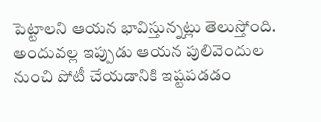పెట్టాలని ఆయన భావిస్తున్నట్లు తెలుస్తోంది. అందువల్ల ఇప్పుడు ఆయన పులివెందుల నుంచి పోటీ చేయడానికి ఇష్టపడడం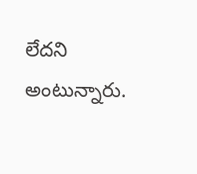లేదని అంటున్నారు.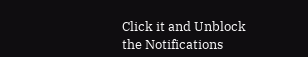Click it and Unblock the Notifications